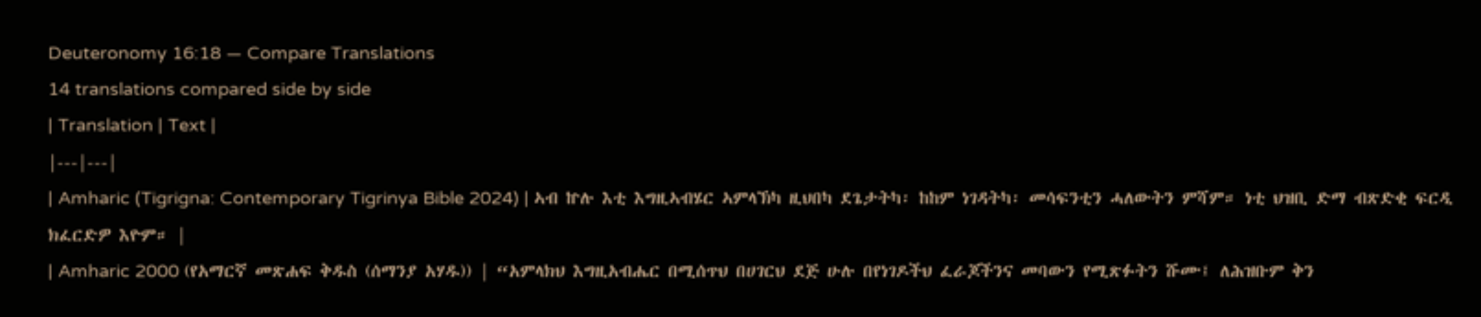Deuteronomy 16:18 — Compare Translations
14 translations compared side by side
| Translation | Text |
|---|---|
| Amharic (Tigrigna: Contemporary Tigrinya Bible 2024) | ኣብ ኵሉ እቲ እግዚኣብሄር ኣምላኽካ ዚህበካ ደጌታትካ፡ ከከም ነገዳትካ፡ መሳፍንቲን ሓለውትን ምሻም። ነቲ ህዝቢ ድማ ብጽድቂ ፍርዲ ክፈርድዎ እዮም። |
| Amharic 2000 (የአማርኛ መጽሐፍ ቅዱስ (ሰማንያ አሃዱ)) | “አምላክህ እግዚአብሔር በሚሰጥህ በሀገርህ ደጅ ሁሉ በየነገዶችህ ፈራጆችንና መባውን የሚጽፉትን ሹሙ፤ ለሕዝቡም ቅን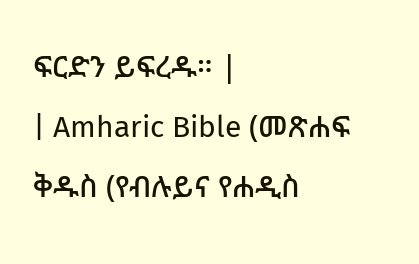ፍርድን ይፍረዱ። |
| Amharic Bible (መጽሐፍ ቅዱስ (የብሉይና የሐዲስ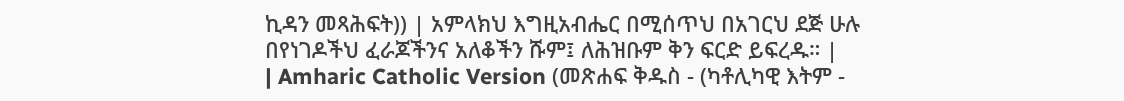ኪዳን መጻሕፍት)) | አምላክህ እግዚአብሔር በሚሰጥህ በአገርህ ደጅ ሁሉ በየነገዶችህ ፈራጆችንና አለቆችን ሹም፤ ለሕዝቡም ቅን ፍርድ ይፍረዱ። |
| Amharic Catholic Version (መጽሐፍ ቅዱስ - (ካቶሊካዊ እትም -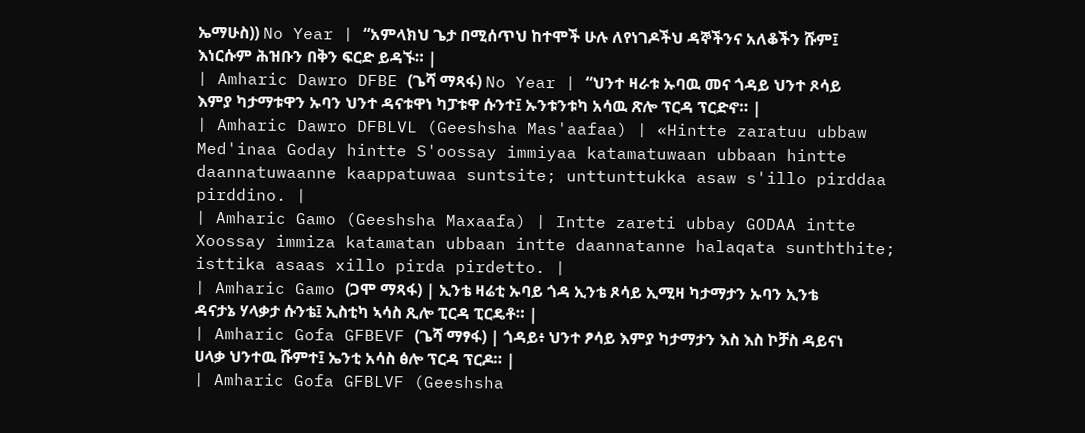ኤማሁስ)) No Year | “አምላክህ ጌታ በሚሰጥህ ከተሞች ሁሉ ለየነገዶችህ ዳኞችንና አለቆችን ሹም፤ እነርሱም ሕዝቡን በቅን ፍርድ ይዳኙ። |
| Amharic Dawro DFBE (ጌሻ ማጻፋ) No Year | “ህንተ ዛራቱ ኡባዉ መና ጎዳይ ህንተ ጾሳይ እምያ ካታማቱዋን ኡባን ህንተ ዳናቱዋነ ካፓቱዋ ሱንተ፤ ኡንቱንቱካ አሳዉ ጽሎ ፕርዳ ፕርድኖ። |
| Amharic Dawro DFBLVL (Geeshsha Mas'aafaa) | «Hintte zaratuu ubbaw Med'inaa Goday hintte S'oossay immiyaa katamatuwaan ubbaan hintte daannatuwaanne kaappatuwaa suntsite; unttunttukka asaw s'illo pirddaa pirddino. |
| Amharic Gamo (Geeshsha Maxaafa) | Intte zareti ubbay GODAA intte Xoossay immiza katamatan ubbaan intte daannatanne halaqata sunththite; isttika asaas xillo pirda pirdetto. |
| Amharic Gamo (ጋሞ ማጻፋ) | ኢንቴ ዛሬቲ ኡባይ ጎዳ ኢንቴ ጾሳይ ኢሚዛ ካታማታን ኡባን ኢንቴ ዳናታኔ ሃላቃታ ሱንቴ፤ ኢስቲካ ኣሳስ ጺሎ ፒርዳ ፒርዴቶ። |
| Amharic Gofa GFBEVF (ጌሻ ማፃፋ) | ጎዳይ፥ ህንተ ፆሳይ እምያ ካታማታን እስ እስ ኮቻስ ዳይናነ ሀላቃ ህንተዉ ሹምተ፤ ኤንቲ አሳስ ፅሎ ፕርዳ ፕርዶ። |
| Amharic Gofa GFBLVF (Geeshsha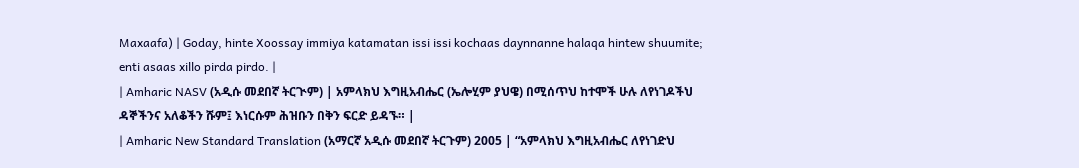Maxaafa) | Goday, hinte Xoossay immiya katamatan issi issi kochaas daynnanne halaqa hintew shuumite; enti asaas xillo pirda pirdo. |
| Amharic NASV (አዲሱ መደበኛ ትርጒም) | አምላክህ እግዚአብሔር (ኤሎሂም ያህዌ) በሚሰጥህ ከተሞች ሁሉ ለየነገዶችህ ዳኞችንና አለቆችን ሹም፤ እነርሱም ሕዝቡን በቅን ፍርድ ይዳኙ። |
| Amharic New Standard Translation (አማርኛ አዲሱ መደበኛ ትርጉም) 2005 | “አምላክህ እግዚአብሔር ለየነገድህ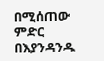በሚሰጠው ምድር በእያንዳንዱ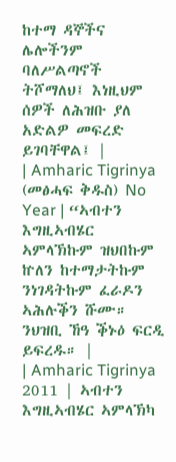ከተማ ዳኞችና ሌሎችንም ባለሥልጣኖች ትሾማለህ፤ እነዚህም ሰዎች ለሕዝቡ ያለ አድልዎ መፍረድ ይገባቸዋል፤ |
| Amharic Tigrinya (መፅሓፍ ቅዱስ) No Year | “ኣብተን እግዚኣብሄር ኣምላኽኩም ዝህበኩም ኵለን ከተማታትኩም ንነገዳትኩም ፈራዶን ኣሕሉቕን ሹሙ። ንህዝቢ ኸዓ ቕኑዕ ፍርዲ ይፍረዱ። |
| Amharic Tigrinya 2011 | ኣብተን እግዚኣብሄር ኣምላኽካ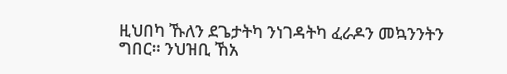ዚህበካ ኹለን ደጌታትካ ንነገዳትካ ፈራዶን መኳንንትን ግበር። ንህዝቢ ኸአ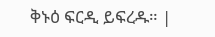ቅኑዕ ፍርዲ ይፍረዱ። |